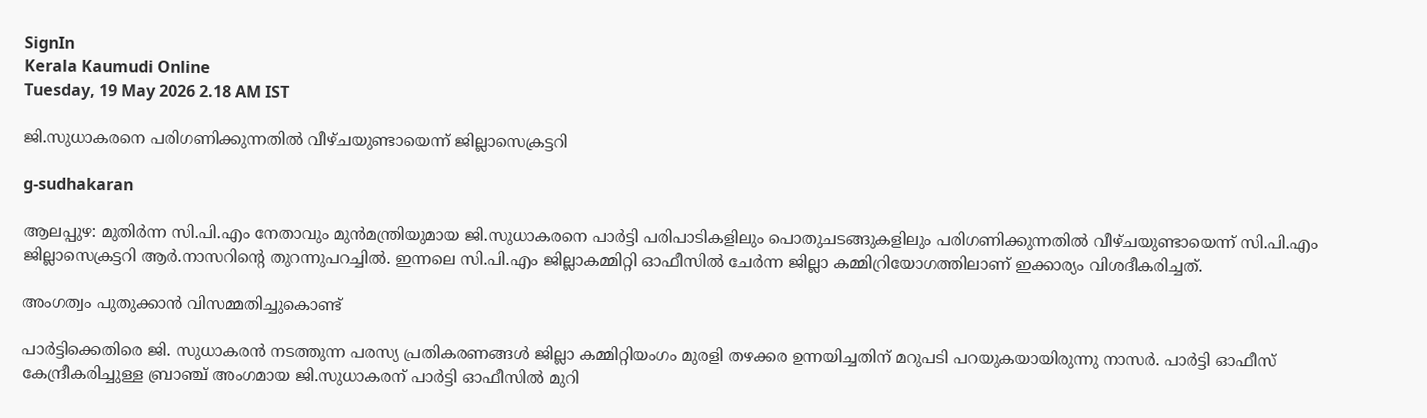SignIn
Kerala Kaumudi Online
Tuesday, 19 May 2026 2.18 AM IST

ജി.സുധാകരനെ പരിഗണിക്കുന്നതിൽ വീഴ്ചയുണ്ടായെന്ന് ജില്ലാസെക്രട്ടറി

g-sudhakaran

ആലപ്പുഴ: മുതിർന്ന സി.പി.എം നേതാവും മുൻമന്ത്രിയുമായ ജി.സുധാകരനെ പാർട്ടി പരിപാടികളിലും പൊതുചടങ്ങുകളിലും പരിഗണിക്കുന്നതിൽ വീഴ്ചയുണ്ടായെന്ന് സി.പി.എം ജില്ലാസെക്രട്ടറി ആർ.നാസറിന്റെ തുറന്നുപറച്ചിൽ. ഇന്നലെ സി.പി.എം ജില്ലാകമ്മിറ്റി ഓഫീസിൽ ചേർന്ന ജില്ലാ കമ്മിറ്രിയോഗത്തിലാണ് ഇക്കാര്യം വിശദീകരിച്ചത്.

അംഗത്വം പുതുക്കാൻ വിസമ്മതിച്ചുകൊണ്ട്

പാർട്ടിക്കെതിരെ ജി. സുധാകരൻ നടത്തുന്ന പരസ്യ പ്രതികരണങ്ങൾ ജില്ലാ കമ്മിറ്റിയംഗം മുരളി തഴക്കര ഉന്നയിച്ചതിന് മറുപടി പറയുകയായിരുന്നു നാസർ. പാർട്ടി ഓഫീസ് കേന്ദ്രീകരിച്ചുള്ള ബ്രാഞ്ച് അംഗമായ ജി.സുധാകരന് പാർട്ടി ഓഫീസിൽ മുറി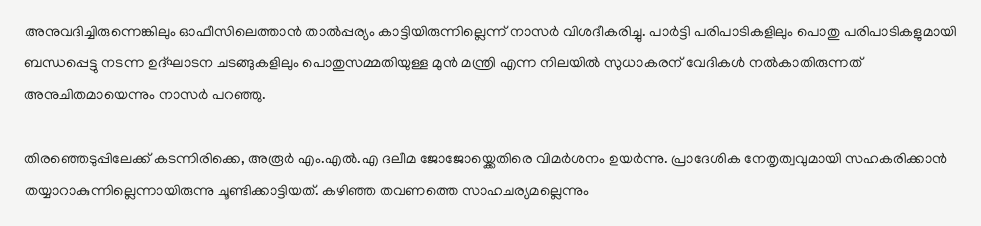അനുവദിച്ചിരുന്നെങ്കിലും ഓഫീസിലെത്താൻ താൽപ്പര്യം കാട്ടിയിരുന്നില്ലെന്ന് നാസർ വിശദീകരിച്ചു. പാർട്ടി പരിപാടികളിലും പൊതു പരിപാടികളുമായി ബന്ധപ്പെട്ടു നടന്ന ഉദ്ഘാടന ചടങ്ങുകളിലും പൊതുസമ്മതിയുള്ള മുൻ മന്ത്രി എന്ന നിലയിൽ സുധാകരന് വേദികൾ നൽകാതിരുന്നത് അനുചിതമായെന്നും നാസർ പറഞ്ഞു.

തിരഞ്ഞെടുപ്പിലേക്ക് കടന്നിരിക്കെ, അരൂർ എം.എൽ.എ ദലീമ ജോജോയ്ക്കെതിരെ വിമർശനം ഉയർന്നു. പ്രാദേശിക നേതൃത്വവുമായി സഹകരിക്കാൻ തയ്യാറാകുന്നില്ലെന്നായിരുന്നു ചൂണ്ടിക്കാട്ടിയത്. കഴിഞ്ഞ തവണത്തെ സാഹചര്യമല്ലെന്നും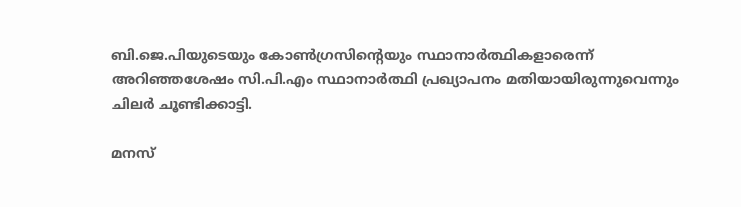ബി.ജെ.പിയുടെയും കോൺഗ്രസിന്റെയും സ്ഥാനാർത്ഥികളാരെന്ന് അറിഞ്ഞശേഷം സി.പി.എം സ്ഥാനാർത്ഥി പ്രഖ്യാപനം മതിയായിരുന്നുവെന്നും ചിലർ ചൂണ്ടിക്കാട്ടി.

മനസ്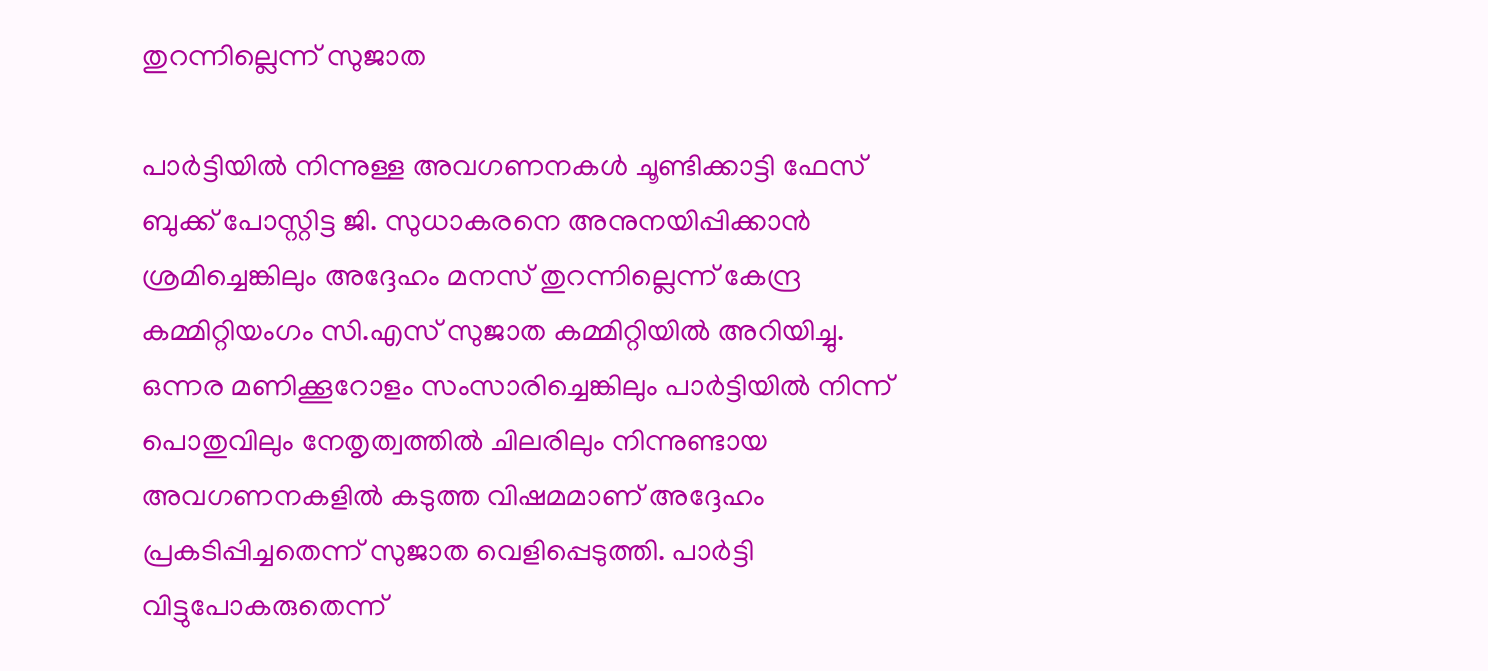തുറന്നില്ലെന്ന് സുജാത

പാർട്ടിയിൽ നിന്നുള്ള അവഗണനകൾ ചൂണ്ടിക്കാട്ടി ഫേസ് ബുക്ക് പോസ്റ്റിട്ട ജി. സുധാകരനെ അനുനയിപ്പിക്കാൻ ശ്രമിച്ചെങ്കിലും അദ്ദേഹം മനസ് തുറന്നില്ലെന്ന് കേന്ദ്ര കമ്മിറ്റിയംഗം സി.എസ് സുജാത കമ്മിറ്റിയിൽ അറിയിച്ചു. ഒന്നര മണിക്കൂറോളം സംസാരിച്ചെങ്കിലും പാർട്ടിയിൽ നിന്ന് പൊതുവിലും നേതൃത്വത്തിൽ ചിലരിലും നിന്നുണ്ടായ അവഗണനകളിൽ കടുത്ത വിഷമമാണ് അദ്ദേഹം പ്രകടിപ്പിച്ചതെന്ന് സുജാത വെളിപ്പെടുത്തി. പാർട്ടി വിട്ടുപോകരുതെന്ന്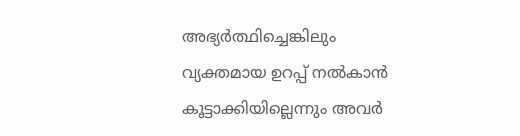അഭ്യർത്ഥിച്ചെങ്കിലും വ്യക്തമായ ഉറപ്പ് നൽകാൻ കൂട്ടാക്കിയില്ലെന്നും അവർ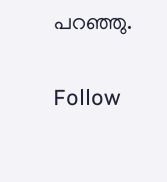പറഞ്ഞു.

Follow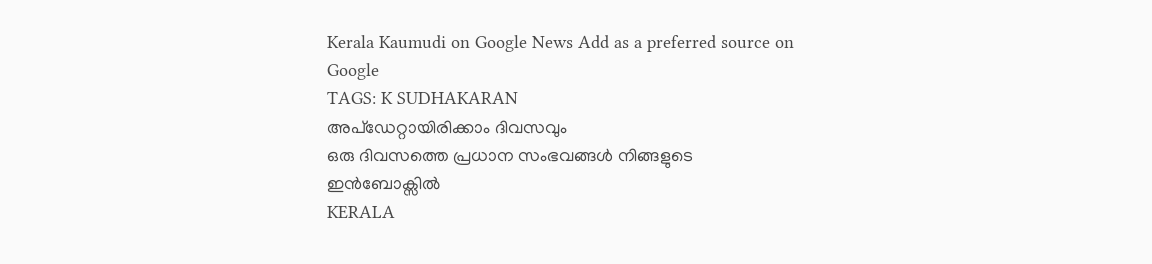Kerala Kaumudi on Google News Add as a preferred source on Google
TAGS: K SUDHAKARAN
അപ്ഡേറ്റായിരിക്കാം ദിവസവും
ഒരു ദിവസത്തെ പ്രധാന സംഭവങ്ങൾ നിങ്ങളുടെ ഇൻബോക്സിൽ
KERALA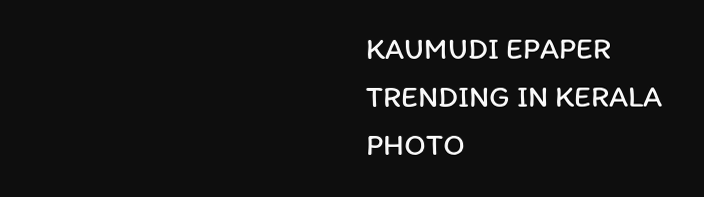KAUMUDI EPAPER
TRENDING IN KERALA
PHOTO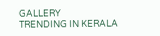GALLERY
TRENDING IN KERALA